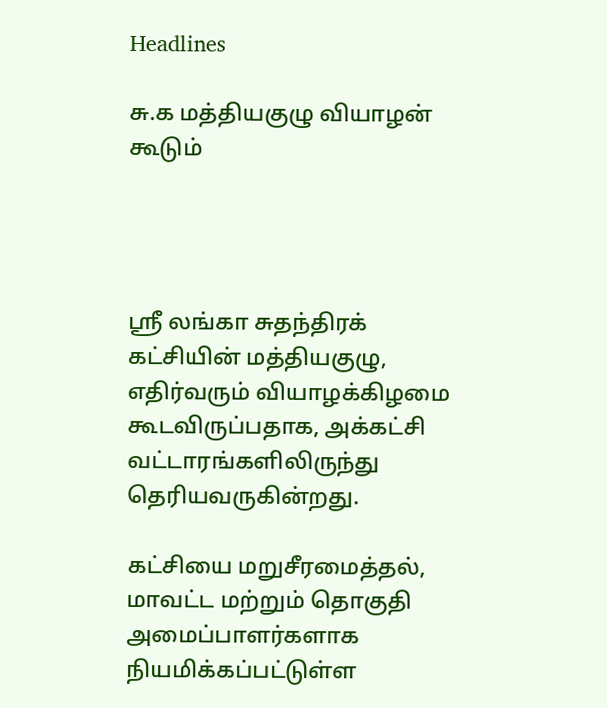Headlines

சு.க மத்தியகுழு வியாழன் கூடும்




ஸ்ரீ லங்கா சுதந்திரக் கட்சியின் மத்தியகுழு, எதிர்வரும் வியாழக்கிழமை கூடவிருப்பதாக, அக்கட்சி வட்டாரங்களிலிருந்து தெரியவருகின்றது.

கட்சியை மறுசீரமைத்தல், மாவட்ட மற்றும் தொகுதி அமைப்பாளர்களாக நியமிக்கப்பட்டுள்ள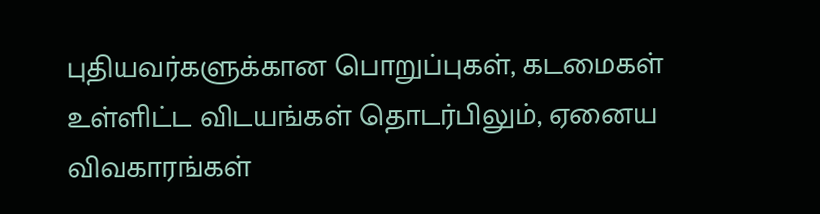புதியவர்களுக்கான பொறுப்புகள், கடமைகள் உள்ளிட்ட விடயங்கள் தொடர்பிலும், ஏனைய விவகாரங்கள்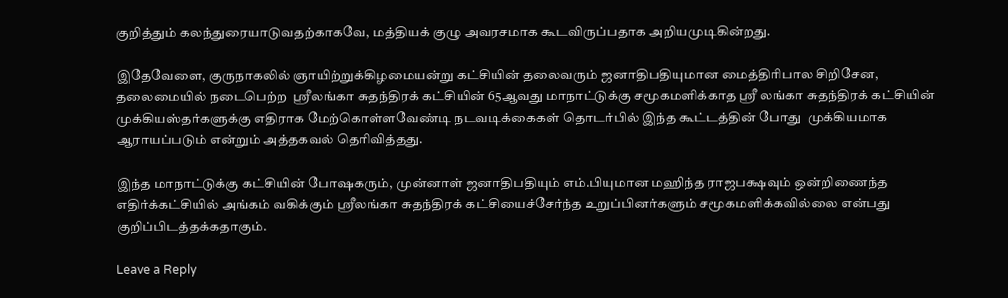குறித்தும் கலந்துரையாடுவதற்காகவே, மத்தியக் குழு அவரசமாக கூடவிருப்பதாக அறியமுடிகின்றது.

இதேவேளை, குருநாகலில் ஞாயிற்றுக்கிழமையன்று கட்சியின் தலைவரும் ஜனாதிபதியுமான மைத்திரிபால சிறிசேன, தலைமையில் நடைபெற்ற  ஸ்ரீலங்கா சுதந்திரக் கட்சியின் 65ஆவது மாநாட்டுக்கு சமூகமளிக்காத ஸ்ரீ லங்கா சுதந்திரக் கட்சியின் முக்கியஸ்தர்களுக்கு எதிராக மேற்கொள்ளவேண்டி நடவடிக்கைகள் தொடர்பில் இந்த கூட்டத்தின் போது  முக்கியமாக ஆராயப்படும் என்றும் அத்தகவல் தெரிவித்தது.

இந்த மாநாட்டுக்கு கட்சியின் போஷகரும், முன்னாள் ஜனாதிபதியும் எம்.பியுமான மஹிந்த ராஜபக்ஷவும் ஒன்றிணைந்த எதிர்க்கட்சியில் அங்கம் வகிக்கும் ஸ்ரீலங்கா சுதந்திரக் கட்சியைச்சேர்ந்த உறுப்பினர்களும் சமூகமளிக்கவில்லை என்பது குறிப்பிடத்தக்கதாகும்.

Leave a Reply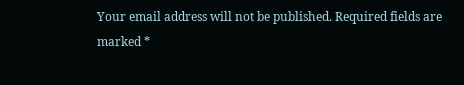Your email address will not be published. Required fields are marked *